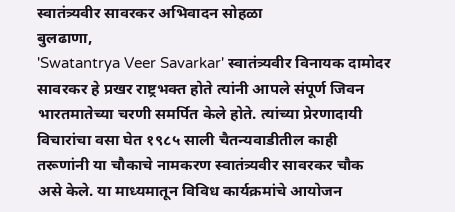स्वातंत्र्यवीर सावरकर अभिवादन सोहळा
बुलढाणा,
'Swatantrya Veer Savarkar' स्वातंत्र्यवीर विनायक दामोदर सावरकर हे प्रखर राष्ट्रभक्त होते त्यांनी आपले संपूर्ण जिवन भारतमातेच्या चरणी समर्पित केले होते. त्यांच्या प्रेरणादायी विचारांचा वसा घेत १९८५ साली चैतन्यवाडीतील काही तरूणांनी या चौकाचे नामकरण स्वातंत्र्यवीर सावरकर चौक असे केले. या माध्यमातून विविध कार्यक्रमांचे आयोजन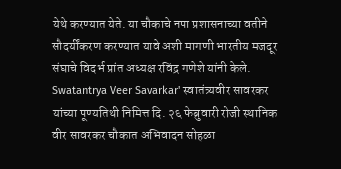येथे करण्यात येते. या चौकाचे नपा प्रशासनाच्या वतीने सौदर्यींकरण करण्यात यावे अशी मागणी भारतीय मजदूर संघाचे विदर्भ प्रांत अध्यक्ष रविंद्र गणेशे यांनी केले.
Swatantrya Veer Savarkar' स्वातंत्र्यवीर सावरकर यांच्या पूण्यतिथी निमित्त दि. २६ फेब्रुवारी रोजी स्थानिक वीर सावरकर चौकात अभिवादन सोहळा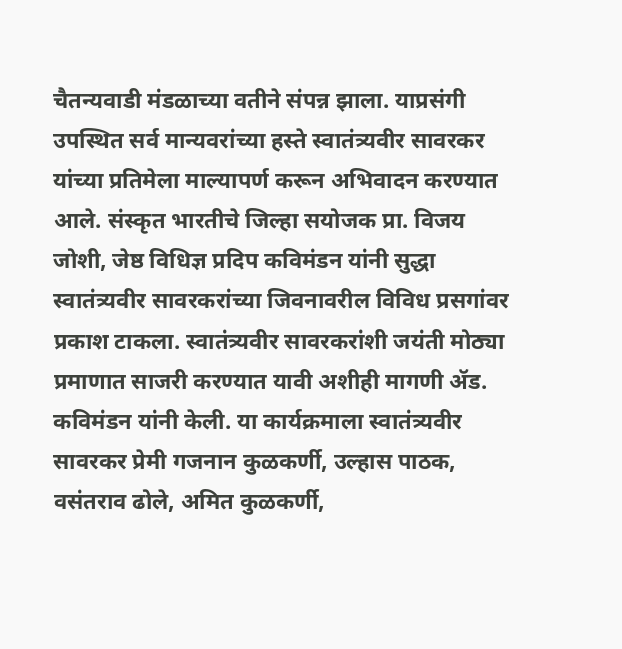चैतन्यवाडी मंडळाच्या वतीने संपन्न झाला. याप्रसंगी उपस्थित सर्व मान्यवरांच्या हस्ते स्वातंत्र्यवीर सावरकर यांच्या प्रतिमेला माल्यापर्ण करून अभिवादन करण्यात आले. संस्कृत भारतीचे जिल्हा सयोजक प्रा. विजय जोशी, जेष्ठ विधिज्ञ प्रदिप कविमंडन यांनी सुद्धा स्वातंत्र्यवीर सावरकरांच्या जिवनावरील विविध प्रसगांवर प्रकाश टाकला. स्वातंत्र्यवीर सावरकरांशी जयंती मोठ्या प्रमाणात साजरी करण्यात यावी अशीही मागणी ॲड. कविमंडन यांनी केली. या कार्यक्रमाला स्वातंत्र्यवीर सावरकर प्रेमी गजनान कुळकर्णी, उल्हास पाठक, वसंतराव ढोले, अमित कुळकर्णी,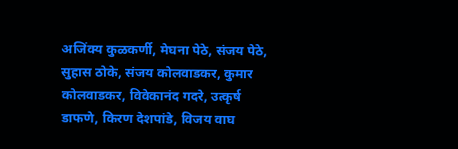अजिंक्य कुळकर्णी, मेघना पेठे, संजय पेठे, सुहास ठोके, संजय कोलवाडकर, कुमार कोलवाडकर, विवेकानंद गदरे, उत्कृर्ष डाफणे, किरण देशपांडे, विजय वाघ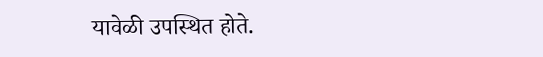यावेळी उपस्थित होते.